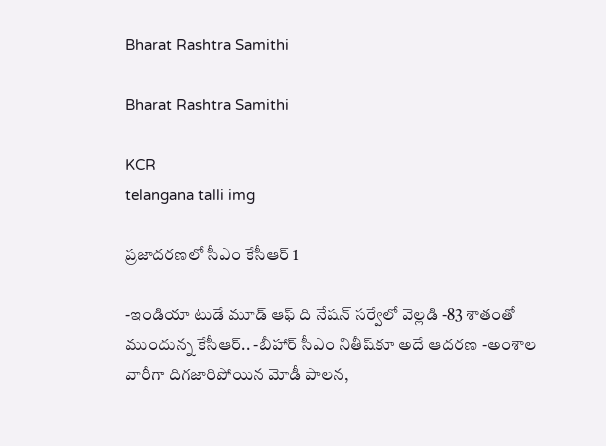Bharat Rashtra Samithi

Bharat Rashtra Samithi

KCR
telangana talli img

ప్రజాదరణలో సీఎం కేసీఆర్ 1

-ఇండియా టుడే మూడ్ ఆఫ్ ది నేషన్ సర్వేలో వెల్లడి -83 శాతంతో ముందున్న కేసీఆర్.. -బీహార్ సీఎం నితీష్‌కూ అదే ఆదరణ -అంశాల వారీగా దిగజారిపోయిన మోడీ పాలన,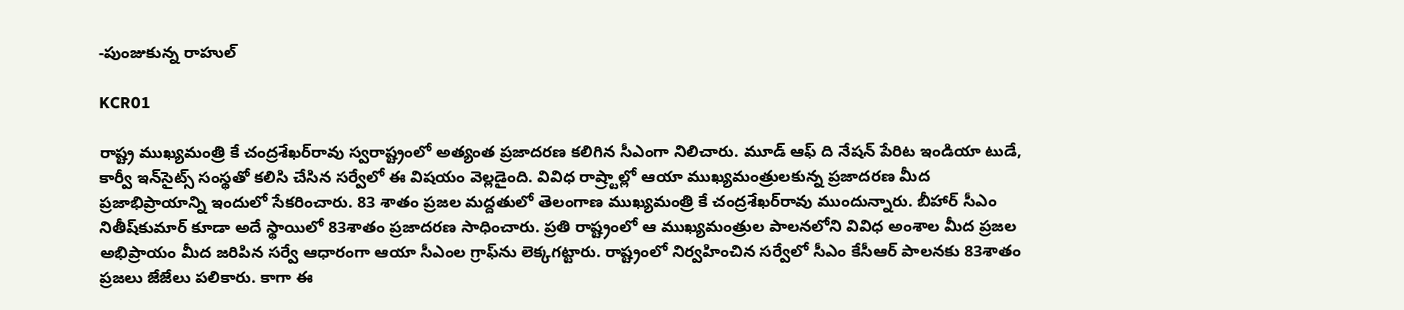-పుంజుకున్న రాహుల్

KCR01

రాష్ట్ర ముఖ్యమంత్రి కే చంద్రశేఖర్‌రావు స్వరాష్ట్రంలో అత్యంత ప్రజాదరణ కలిగిన సీఎంగా నిలిచారు. మూడ్ ఆఫ్ ది నేషన్ పేరిట ఇండియా టుడే, కార్వీ ఇన్‌సైట్స్ సంస్థతో కలిసి చేసిన సర్వేలో ఈ విషయం వెల్లడైంది. వివిధ రాష్ర్టాల్లో ఆయా ముఖ్యమంత్రులకున్న ప్రజాదరణ మీద ప్రజాభిప్రాయాన్ని ఇందులో సేకరించారు. 83 శాతం ప్రజల మద్దతులో తెలంగాణ ముఖ్యమంత్రి కే చంద్రశేఖర్‌రావు ముందున్నారు. బీహార్ సీఎం నితీష్‌కుమార్ కూడా అదే స్థాయిలో 83శాతం ప్రజాదరణ సాధించారు. ప్రతి రాష్ట్రంలో ఆ ముఖ్యమంత్రుల పాలనలోని వివిధ అంశాల మీద ప్రజల అభిప్రాయం మీద జరిపిన సర్వే ఆధారంగా ఆయా సీఎంల గ్రాఫ్‌ను లెక్కగట్టారు. రాష్ట్రంలో నిర్వహించిన సర్వేలో సీఎం కేసీఆర్ పాలనకు 83శాతం ప్రజలు జేజేలు పలికారు. కాగా ఈ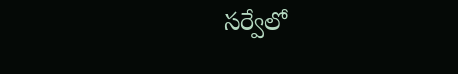సర్వేలో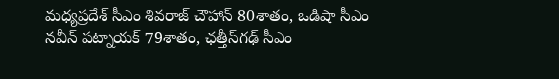మధ్యప్రదేశ్ సీఎం శివరాజ్ చౌహాన్ 80శాతం, ఒడిషా సీఎం నవీన్ పట్నాయక్ 79శాతం, ఛత్తీస్‌గఢ్ సీఎం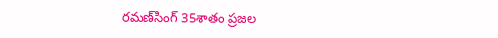రమణ్‌సింగ్ 35శాతం ప్రజల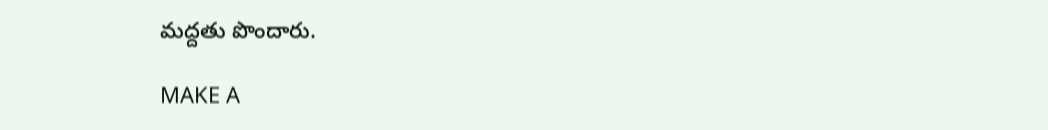మద్దతు పొందారు.

MAKE A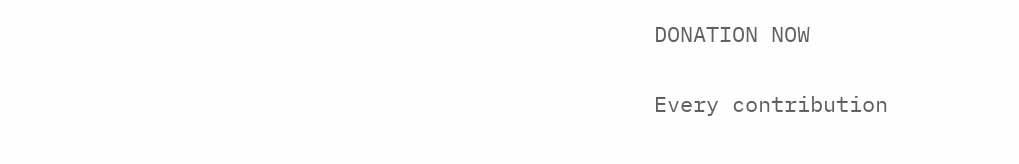DONATION NOW

Every contribution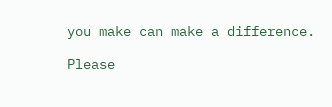you make can make a difference.

Please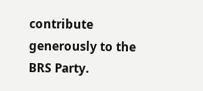contribute generously to the BRS Party.